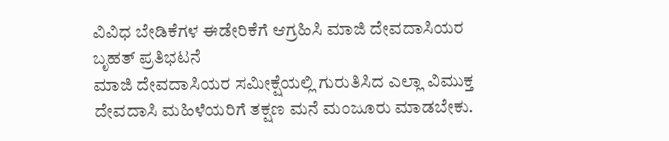ವಿವಿಧ ಬೇಡಿಕೆಗಳ ಈಡೇರಿಕೆಗೆ ಆಗ್ರಹಿಸಿ ಮಾಜಿ ದೇವದಾಸಿಯರ ಬೃಹತ್ ಪ್ರತಿಭಟನೆ
ಮಾಜಿ ದೇವದಾಸಿಯರ ಸಮೀಕ್ಷೆಯಲ್ಲಿ ಗುರುತಿಸಿದ ಎಲ್ಲಾ ವಿಮುಕ್ತ ದೇವದಾಸಿ ಮಹಿಳೆಯರಿಗೆ ತಕ್ಷಣ ಮನೆ ಮಂಜೂರು ಮಾಡಬೇಕು.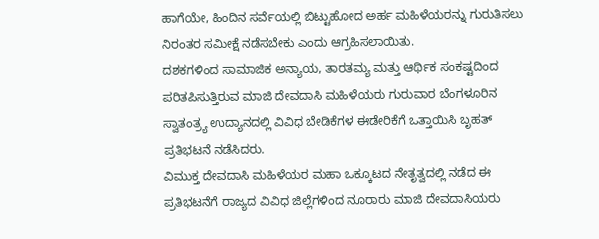ಹಾಗೆಯೇ, ಹಿಂದಿನ ಸರ್ವೆಯಲ್ಲಿ ಬಿಟ್ಟುಹೋದ ಅರ್ಹ ಮಹಿಳೆಯರನ್ನು ಗುರುತಿಸಲು ನಿರಂತರ ಸಮೀಕ್ಷೆ ನಡೆಸಬೇಕು ಎಂದು ಆಗ್ರಹಿಸಲಾಯಿತು.
ದಶಕಗಳಿಂದ ಸಾಮಾಜಿಕ ಅನ್ಯಾಯ, ತಾರತಮ್ಯ ಮತ್ತು ಆರ್ಥಿಕ ಸಂಕಷ್ಟದಿಂದ ಪರಿತಪಿಸುತ್ತಿರುವ ಮಾಜಿ ದೇವದಾಸಿ ಮಹಿಳೆಯರು ಗುರುವಾರ ಬೆಂಗಳೂರಿನ ಸ್ವಾತಂತ್ರ್ಯ ಉದ್ಯಾನದಲ್ಲಿ ವಿವಿಧ ಬೇಡಿಕೆಗಳ ಈಡೇರಿಕೆಗೆ ಒತ್ತಾಯಿಸಿ ಬೃಹತ್ ಪ್ರತಿಭಟನೆ ನಡೆಸಿದರು.
ವಿಮುಕ್ತ ದೇವದಾಸಿ ಮಹಿಳೆಯರ ಮಹಾ ಒಕ್ಕೂಟದ ನೇತೃತ್ವದಲ್ಲಿ ನಡೆದ ಈ ಪ್ರತಿಭಟನೆಗೆ ರಾಜ್ಯದ ವಿವಿಧ ಜಿಲ್ಲೆಗಳಿಂದ ನೂರಾರು ಮಾಜಿ ದೇವದಾಸಿಯರು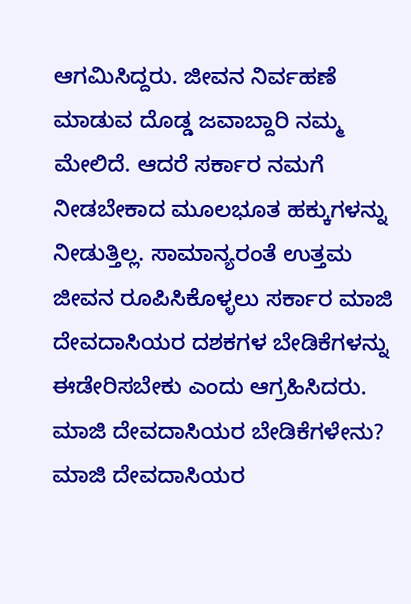ಆಗಮಿಸಿದ್ದರು. ಜೀವನ ನಿರ್ವಹಣೆ ಮಾಡುವ ದೊಡ್ಡ ಜವಾಬ್ದಾರಿ ನಮ್ಮ ಮೇಲಿದೆ. ಆದರೆ ಸರ್ಕಾರ ನಮಗೆ ನೀಡಬೇಕಾದ ಮೂಲಭೂತ ಹಕ್ಕುಗಳನ್ನು ನೀಡುತ್ತಿಲ್ಲ. ಸಾಮಾನ್ಯರಂತೆ ಉತ್ತಮ ಜೀವನ ರೂಪಿಸಿಕೊಳ್ಳಲು ಸರ್ಕಾರ ಮಾಜಿ ದೇವದಾಸಿಯರ ದಶಕಗಳ ಬೇಡಿಕೆಗಳನ್ನು ಈಡೇರಿಸಬೇಕು ಎಂದು ಆಗ್ರಹಿಸಿದರು.
ಮಾಜಿ ದೇವದಾಸಿಯರ ಬೇಡಿಕೆಗಳೇನು?
ಮಾಜಿ ದೇವದಾಸಿಯರ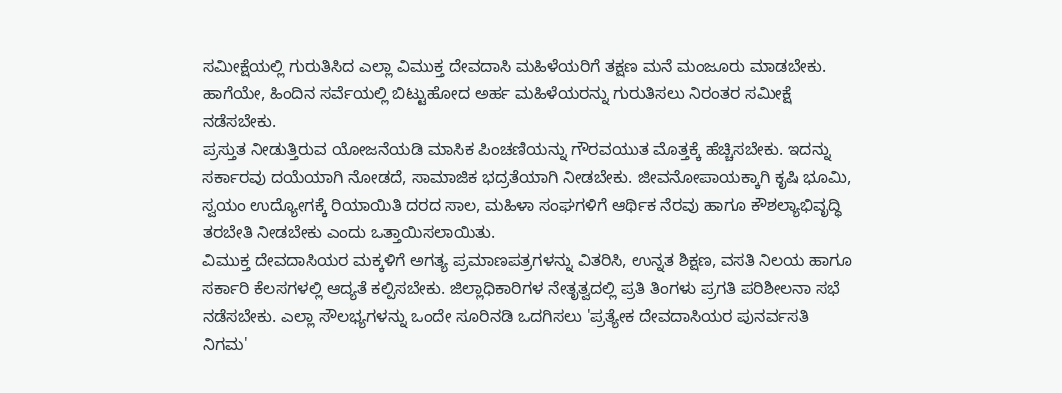ಸಮೀಕ್ಷೆಯಲ್ಲಿ ಗುರುತಿಸಿದ ಎಲ್ಲಾ ವಿಮುಕ್ತ ದೇವದಾಸಿ ಮಹಿಳೆಯರಿಗೆ ತಕ್ಷಣ ಮನೆ ಮಂಜೂರು ಮಾಡಬೇಕು. ಹಾಗೆಯೇ, ಹಿಂದಿನ ಸರ್ವೆಯಲ್ಲಿ ಬಿಟ್ಟುಹೋದ ಅರ್ಹ ಮಹಿಳೆಯರನ್ನು ಗುರುತಿಸಲು ನಿರಂತರ ಸಮೀಕ್ಷೆ ನಡೆಸಬೇಕು.
ಪ್ರಸ್ತುತ ನೀಡುತ್ತಿರುವ ಯೋಜನೆಯಡಿ ಮಾಸಿಕ ಪಿಂಚಣಿಯನ್ನು ಗೌರವಯುತ ಮೊತ್ತಕ್ಕೆ ಹೆಚ್ಚಿಸಬೇಕು. ಇದನ್ನು ಸರ್ಕಾರವು ದಯೆಯಾಗಿ ನೋಡದೆ, ಸಾಮಾಜಿಕ ಭದ್ರತೆಯಾಗಿ ನೀಡಬೇಕು. ಜೀವನೋಪಾಯಕ್ಕಾಗಿ ಕೃಷಿ ಭೂಮಿ, ಸ್ವಯಂ ಉದ್ಯೋಗಕ್ಕೆ ರಿಯಾಯಿತಿ ದರದ ಸಾಲ, ಮಹಿಳಾ ಸಂಘಗಳಿಗೆ ಆರ್ಥಿಕ ನೆರವು ಹಾಗೂ ಕೌಶಲ್ಯಾಭಿವೃದ್ಧಿ ತರಬೇತಿ ನೀಡಬೇಕು ಎಂದು ಒತ್ತಾಯಿಸಲಾಯಿತು.
ವಿಮುಕ್ತ ದೇವದಾಸಿಯರ ಮಕ್ಕಳಿಗೆ ಅಗತ್ಯ ಪ್ರಮಾಣಪತ್ರಗಳನ್ನು ವಿತರಿಸಿ, ಉನ್ನತ ಶಿಕ್ಷಣ, ವಸತಿ ನಿಲಯ ಹಾಗೂ ಸರ್ಕಾರಿ ಕೆಲಸಗಳಲ್ಲಿ ಆದ್ಯತೆ ಕಲ್ಪಿಸಬೇಕು. ಜಿಲ್ಲಾಧಿಕಾರಿಗಳ ನೇತೃತ್ವದಲ್ಲಿ ಪ್ರತಿ ತಿಂಗಳು ಪ್ರಗತಿ ಪರಿಶೀಲನಾ ಸಭೆ ನಡೆಸಬೇಕು. ಎಲ್ಲಾ ಸೌಲಭ್ಯಗಳನ್ನು ಒಂದೇ ಸೂರಿನಡಿ ಒದಗಿಸಲು 'ಪ್ರತ್ಯೇಕ ದೇವದಾಸಿಯರ ಪುನರ್ವಸತಿ ನಿಗಮ'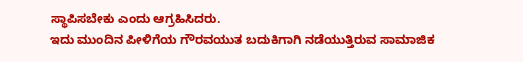ಸ್ಥಾಪಿಸಬೇಕು ಎಂದು ಆಗ್ರಹಿಸಿದರು.
ಇದು ಮುಂದಿನ ಪೀಳಿಗೆಯ ಗೌರವಯುತ ಬದುಕಿಗಾಗಿ ನಡೆಯುತ್ತಿರುವ ಸಾಮಾಜಿಕ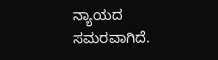ನ್ಯಾಯದ ಸಮರವಾಗಿದೆ.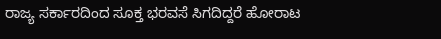ರಾಜ್ಯ ಸರ್ಕಾರದಿಂದ ಸೂಕ್ತ ಭರವಸೆ ಸಿಗದಿದ್ದರೆ ಹೋರಾಟ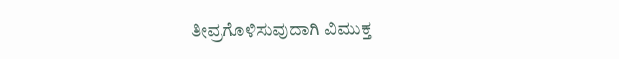ತೀವ್ರಗೊಳಿಸುವುದಾಗಿ ವಿಮುಕ್ತ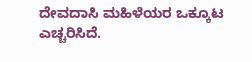ದೇವದಾಸಿ ಮಹಿಳೆಯರ ಒಕ್ಕೂಟ ಎಚ್ಚರಿಸಿದೆ.